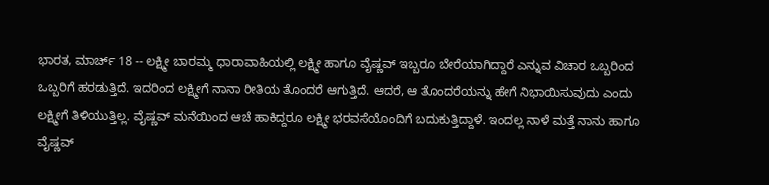ಭಾರತ, ಮಾರ್ಚ್ 18 -- ಲಕ್ಷ್ಮೀ ಬಾರಮ್ಮ ಧಾರಾವಾಹಿಯಲ್ಲಿ ಲಕ್ಷ್ಮೀ ಹಾಗೂ ವೈಷ್ಣವ್ ಇಬ್ಬರೂ ಬೇರೆಯಾಗಿದ್ದಾರೆ ಎನ್ನುವ ವಿಚಾರ ಒಬ್ಬರಿಂದ ಒಬ್ಬರಿಗೆ ಹರಡುತ್ತಿದೆ. ಇದರಿಂದ ಲಕ್ಷ್ಮೀಗೆ ನಾನಾ ರೀತಿಯ ತೊಂದರೆ ಆಗುತ್ತಿದೆ. ಆದರೆ, ಆ ತೊಂದರೆಯನ್ನು ಹೇಗೆ ನಿಭಾಯಿಸುವುದು ಎಂದು ಲಕ್ಷ್ಮೀಗೆ ತಿಳಿಯುತ್ತಿಲ್ಲ. ವೈಷ್ಣವ್ ಮನೆಯಿಂದ ಆಚೆ ಹಾಕಿದ್ದರೂ ಲಕ್ಷ್ಮೀ ಭರವಸೆಯೊಂದಿಗೆ ಬದುಕುತ್ತಿದ್ದಾಳೆ. ಇಂದಲ್ಲ ನಾಳೆ ಮತ್ತೆ ನಾನು ಹಾಗೂ ವೈಷ್ಣವ್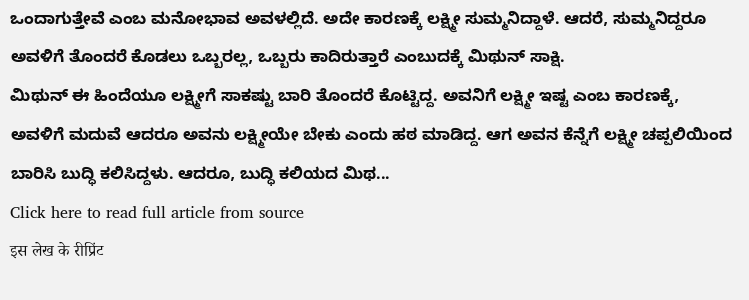ಒಂದಾಗುತ್ತೇವೆ ಎಂಬ ಮನೋಭಾವ ಅವಳಲ್ಲಿದೆ. ಅದೇ ಕಾರಣಕ್ಕೆ ಲಕ್ಷ್ಮೀ ಸುಮ್ಮನಿದ್ದಾಳೆ. ಆದರೆ, ಸುಮ್ಮನಿದ್ದರೂ ಅವಳಿಗೆ ತೊಂದರೆ ಕೊಡಲು ಒಬ್ಬರಲ್ಲ, ಒಬ್ಬರು ಕಾದಿರುತ್ತಾರೆ ಎಂಬುದಕ್ಕೆ ಮಿಥುನ್ ಸಾಕ್ಷಿ.
ಮಿಥುನ್ ಈ ಹಿಂದೆಯೂ ಲಕ್ಷ್ಮೀಗೆ ಸಾಕಷ್ಟು ಬಾರಿ ತೊಂದರೆ ಕೊಟ್ಟಿದ್ದ. ಅವನಿಗೆ ಲಕ್ಷ್ಮೀ ಇಷ್ಟ ಎಂಬ ಕಾರಣಕ್ಕೆ, ಅವಳಿಗೆ ಮದುವೆ ಆದರೂ ಅವನು ಲಕ್ಷ್ಮೀಯೇ ಬೇಕು ಎಂದು ಹಠ ಮಾಡಿದ್ದ. ಆಗ ಅವನ ಕೆನ್ನೆಗೆ ಲಕ್ಷ್ಮೀ ಚಪ್ಪಲಿಯಿಂದ ಬಾರಿಸಿ ಬುದ್ಧಿ ಕಲಿಸಿದ್ದಳು. ಆದರೂ, ಬುದ್ಧಿ ಕಲಿಯದ ಮಿಥ...
Click here to read full article from source
इस लेख के रीप्रिंट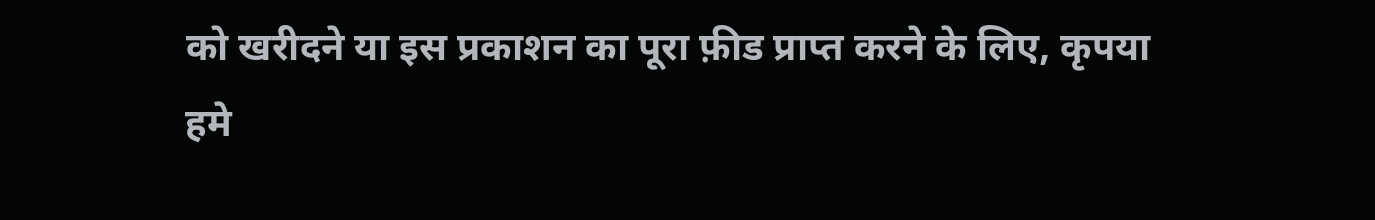को खरीदने या इस प्रकाशन का पूरा फ़ीड प्राप्त करने के लिए, कृपया
हमे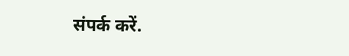संपर्क करें.